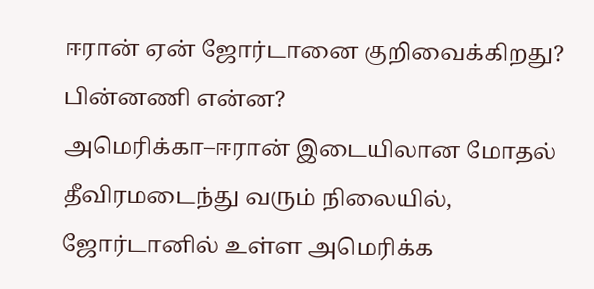ஈரான் ஏன் ஜோர்டானை குறிவைக்கிறது? பின்னணி என்ன?
அமெரிக்கா–ஈரான் இடையிலான மோதல் தீவிரமடைந்து வரும் நிலையில், ஜோர்டானில் உள்ள அமெரிக்க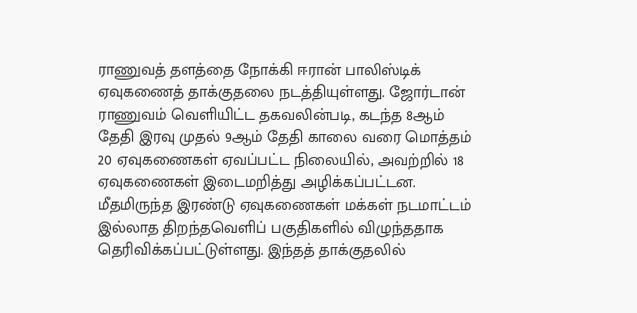ராணுவத் தளத்தை நோக்கி ஈரான் பாலிஸ்டிக் ஏவுகணைத் தாக்குதலை நடத்தியுள்ளது. ஜோர்டான் ராணுவம் வெளியிட்ட தகவலின்படி, கடந்த 8ஆம் தேதி இரவு முதல் 9ஆம் தேதி காலை வரை மொத்தம் 20 ஏவுகணைகள் ஏவப்பட்ட நிலையில், அவற்றில் 18 ஏவுகணைகள் இடைமறித்து அழிக்கப்பட்டன. மீதமிருந்த இரண்டு ஏவுகணைகள் மக்கள் நடமாட்டம் இல்லாத திறந்தவெளிப் பகுதிகளில் விழுந்ததாக தெரிவிக்கப்பட்டுள்ளது. இந்தத் தாக்குதலில்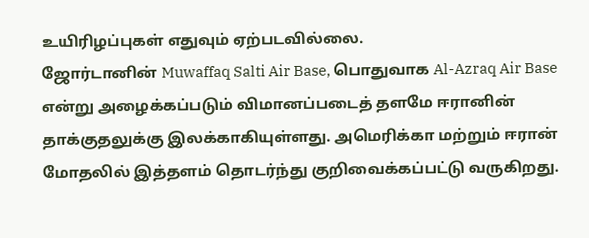உயிரிழப்புகள் எதுவும் ஏற்படவில்லை.
ஜோர்டானின் Muwaffaq Salti Air Base, பொதுவாக Al-Azraq Air Base என்று அழைக்கப்படும் விமானப்படைத் தளமே ஈரானின் தாக்குதலுக்கு இலக்காகியுள்ளது. அமெரிக்கா மற்றும் ஈரான் மோதலில் இத்தளம் தொடர்ந்து குறிவைக்கப்பட்டு வருகிறது.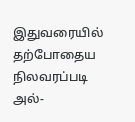இதுவரையில் தற்போதைய நிலவரப்படி அல்-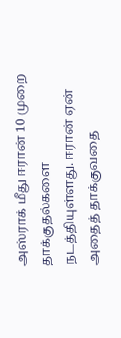அஸ்ராக் மீது ஈரான் 10 முறை தாக்குதல்களை நடத்தியுள்ளது. ஈரான் ஏன் அதைத் தாக்குவதை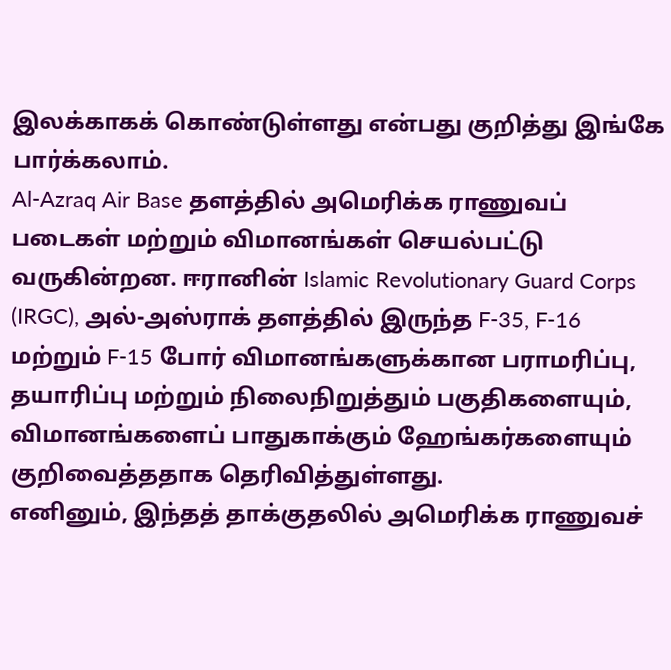இலக்காகக் கொண்டுள்ளது என்பது குறித்து இங்கே பார்க்கலாம்.
Al-Azraq Air Base தளத்தில் அமெரிக்க ராணுவப் படைகள் மற்றும் விமானங்கள் செயல்பட்டு வருகின்றன. ஈரானின் Islamic Revolutionary Guard Corps (IRGC), அல்-அஸ்ராக் தளத்தில் இருந்த F-35, F-16 மற்றும் F-15 போர் விமானங்களுக்கான பராமரிப்பு, தயாரிப்பு மற்றும் நிலைநிறுத்தும் பகுதிகளையும், விமானங்களைப் பாதுகாக்கும் ஹேங்கர்களையும் குறிவைத்ததாக தெரிவித்துள்ளது.
எனினும், இந்தத் தாக்குதலில் அமெரிக்க ராணுவச்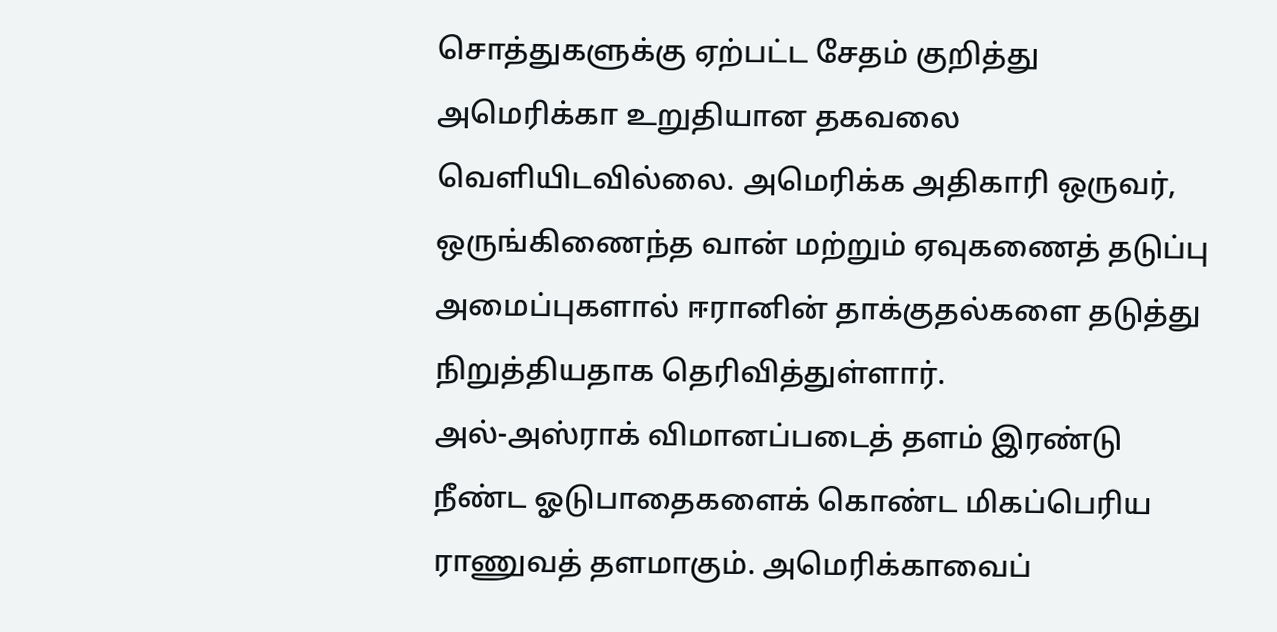சொத்துகளுக்கு ஏற்பட்ட சேதம் குறித்து அமெரிக்கா உறுதியான தகவலை வெளியிடவில்லை. அமெரிக்க அதிகாரி ஒருவர், ஒருங்கிணைந்த வான் மற்றும் ஏவுகணைத் தடுப்பு அமைப்புகளால் ஈரானின் தாக்குதல்களை தடுத்து நிறுத்தியதாக தெரிவித்துள்ளார்.
அல்-அஸ்ராக் விமானப்படைத் தளம் இரண்டு நீண்ட ஓடுபாதைகளைக் கொண்ட மிகப்பெரிய ராணுவத் தளமாகும். அமெரிக்காவைப்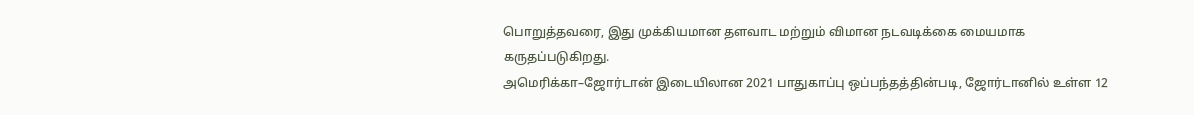பொறுத்தவரை, இது முக்கியமான தளவாட மற்றும் விமான நடவடிக்கை மையமாக கருதப்படுகிறது.
அமெரிக்கா–ஜோர்டான் இடையிலான 2021 பாதுகாப்பு ஒப்பந்தத்தின்படி, ஜோர்டானில் உள்ள 12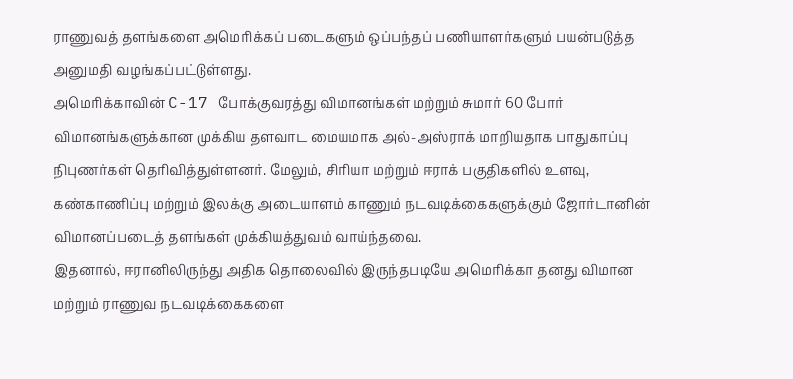ராணுவத் தளங்களை அமெரிக்கப் படைகளும் ஒப்பந்தப் பணியாளர்களும் பயன்படுத்த அனுமதி வழங்கப்பட்டுள்ளது.
அமெரிக்காவின் C-17 போக்குவரத்து விமானங்கள் மற்றும் சுமார் 60 போர் விமானங்களுக்கான முக்கிய தளவாட மையமாக அல்-அஸ்ராக் மாறியதாக பாதுகாப்பு நிபுணர்கள் தெரிவித்துள்ளனர். மேலும், சிரியா மற்றும் ஈராக் பகுதிகளில் உளவு, கண்காணிப்பு மற்றும் இலக்கு அடையாளம் காணும் நடவடிக்கைகளுக்கும் ஜோர்டானின் விமானப்படைத் தளங்கள் முக்கியத்துவம் வாய்ந்தவை.
இதனால், ஈரானிலிருந்து அதிக தொலைவில் இருந்தபடியே அமெரிக்கா தனது விமான மற்றும் ராணுவ நடவடிக்கைகளை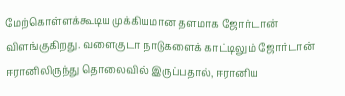மேற்கொள்ளக்கூடிய முக்கியமான தளமாக ஜோர்டான் விளங்குகிறது. வளைகுடா நாடுகளைக் காட்டிலும் ஜோர்டான் ஈரானிலிருந்து தொலைவில் இருப்பதால், ஈரானிய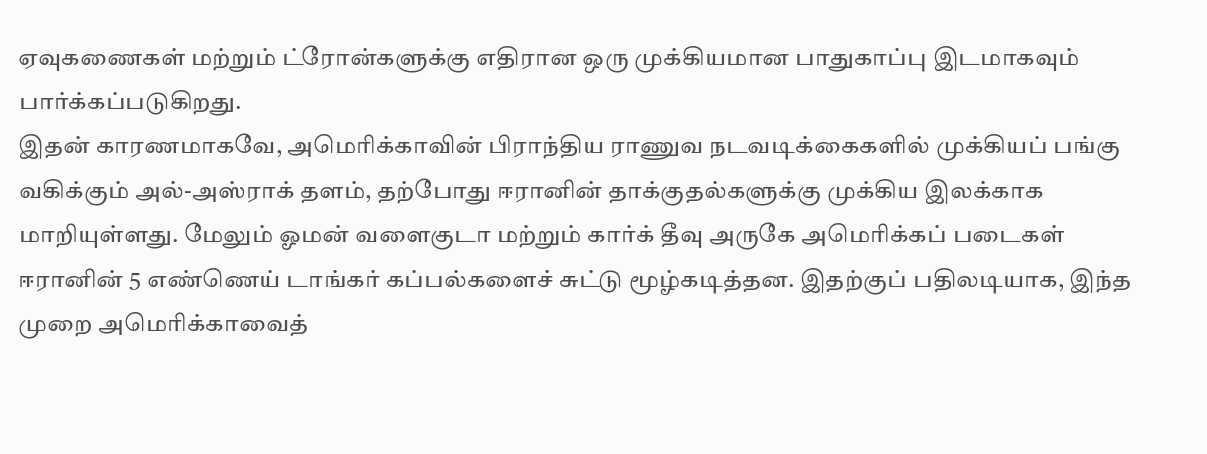ஏவுகணைகள் மற்றும் ட்ரோன்களுக்கு எதிரான ஒரு முக்கியமான பாதுகாப்பு இடமாகவும் பார்க்கப்படுகிறது.
இதன் காரணமாகவே, அமெரிக்காவின் பிராந்திய ராணுவ நடவடிக்கைகளில் முக்கியப் பங்கு வகிக்கும் அல்-அஸ்ராக் தளம், தற்போது ஈரானின் தாக்குதல்களுக்கு முக்கிய இலக்காக மாறியுள்ளது. மேலும் ஓமன் வளைகுடா மற்றும் கார்க் தீவு அருகே அமெரிக்கப் படைகள் ஈரானின் 5 எண்ணெய் டாங்கர் கப்பல்களைச் சுட்டு மூழ்கடித்தன. இதற்குப் பதிலடியாக, இந்த முறை அமெரிக்காவைத்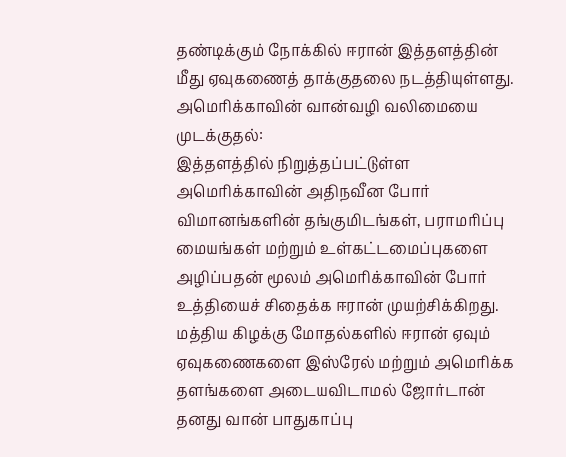தண்டிக்கும் நோக்கில் ஈரான் இத்தளத்தின் மீது ஏவுகணைத் தாக்குதலை நடத்தியுள்ளது.
அமெரிக்காவின் வான்வழி வலிமையை முடக்குதல்:
இத்தளத்தில் நிறுத்தப்பட்டுள்ள அமெரிக்காவின் அதிநவீன போர் விமானங்களின் தங்குமிடங்கள், பராமரிப்பு மையங்கள் மற்றும் உள்கட்டமைப்புகளை அழிப்பதன் மூலம் அமெரிக்காவின் போர் உத்தியைச் சிதைக்க ஈரான் முயற்சிக்கிறது. மத்திய கிழக்கு மோதல்களில் ஈரான் ஏவும் ஏவுகணைகளை இஸ்ரேல் மற்றும் அமெரிக்க தளங்களை அடையவிடாமல் ஜோர்டான் தனது வான் பாதுகாப்பு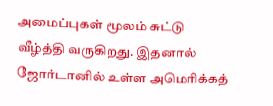அமைப்புகள் மூலம் சுட்டு வீழ்த்தி வருகிறது. இதனால் ஜோர்டானில் உள்ள அமெரிக்கத்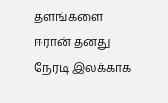தளங்களை ஈரான் தனது நேரடி இலக்காக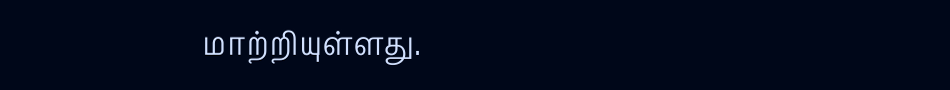மாற்றியுள்ளது.